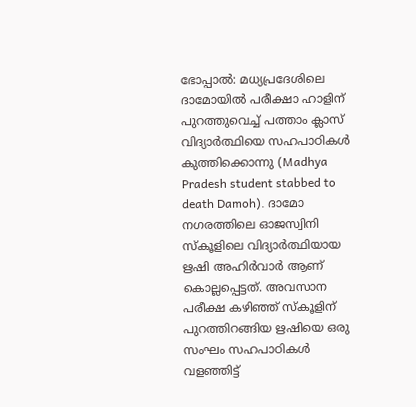ഭോപ്പാൽ: മധ്യപ്രദേശിലെ ദാമോയിൽ പരീക്ഷാ ഹാളിന് പുറത്തുവെച്ച് പത്താം ക്ലാസ് വിദ്യാർത്ഥിയെ സഹപാഠികൾ കുത്തിക്കൊന്നു (Madhya Pradesh student stabbed to death Damoh). ദാമോ നഗരത്തിലെ ഓജസ്വിനി സ്കൂളിലെ വിദ്യാർത്ഥിയായ ഋഷി അഹിർവാർ ആണ് കൊല്ലപ്പെട്ടത്. അവസാന പരീക്ഷ കഴിഞ്ഞ് സ്കൂളിന് പുറത്തിറങ്ങിയ ഋഷിയെ ഒരു സംഘം സഹപാഠികൾ വളഞ്ഞിട്ട്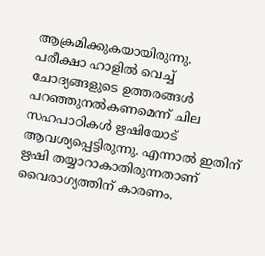ആക്രമിക്കുകയായിരുന്നു.
പരീക്ഷാ ഹാളിൽ വെച്ച് ചോദ്യങ്ങളുടെ ഉത്തരങ്ങൾ പറഞ്ഞുനൽകണമെന്ന് ചില സഹപാഠികൾ ഋഷിയോട് ആവശ്യപ്പെട്ടിരുന്നു. എന്നാൽ ഇതിന് ഋഷി തയ്യാറാകാതിരുന്നതാണ് വൈരാഗ്യത്തിന് കാരണം.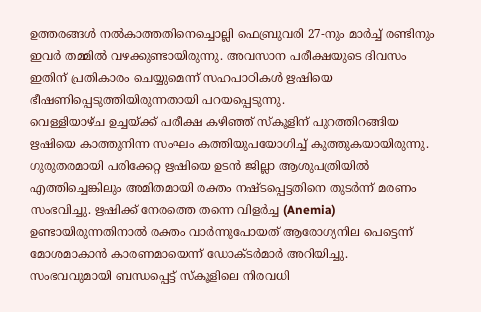ഉത്തരങ്ങൾ നൽകാത്തതിനെച്ചൊല്ലി ഫെബ്രുവരി 27-നും മാർച്ച് രണ്ടിനും ഇവർ തമ്മിൽ വഴക്കുണ്ടായിരുന്നു. അവസാന പരീക്ഷയുടെ ദിവസം ഇതിന് പ്രതികാരം ചെയ്യുമെന്ന് സഹപാഠികൾ ഋഷിയെ ഭീഷണിപ്പെടുത്തിയിരുന്നതായി പറയപ്പെടുന്നു.
വെള്ളിയാഴ്ച ഉച്ചയ്ക്ക് പരീക്ഷ കഴിഞ്ഞ് സ്കൂളിന് പുറത്തിറങ്ങിയ ഋഷിയെ കാത്തുനിന്ന സംഘം കത്തിയുപയോഗിച്ച് കുത്തുകയായിരുന്നു. ഗുരുതരമായി പരിക്കേറ്റ ഋഷിയെ ഉടൻ ജില്ലാ ആശുപത്രിയിൽ എത്തിച്ചെങ്കിലും അമിതമായി രക്തം നഷ്ടപ്പെട്ടതിനെ തുടർന്ന് മരണം സംഭവിച്ചു. ഋഷിക്ക് നേരത്തെ തന്നെ വിളർച്ച (Anemia) ഉണ്ടായിരുന്നതിനാൽ രക്തം വാർന്നുപോയത് ആരോഗ്യനില പെട്ടെന്ന് മോശമാകാൻ കാരണമായെന്ന് ഡോക്ടർമാർ അറിയിച്ചു.
സംഭവവുമായി ബന്ധപ്പെട്ട് സ്കൂളിലെ നിരവധി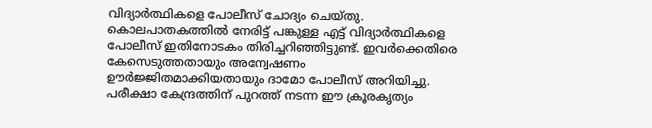വിദ്യാർത്ഥികളെ പോലീസ് ചോദ്യം ചെയ്തു. കൊലപാതകത്തിൽ നേരിട്ട് പങ്കുള്ള എട്ട് വിദ്യാർത്ഥികളെ പോലീസ് ഇതിനോടകം തിരിച്ചറിഞ്ഞിട്ടുണ്ട്. ഇവർക്കെതിരെ കേസെടുത്തതായും അന്വേഷണം ഊർജ്ജിതമാക്കിയതായും ദാമോ പോലീസ് അറിയിച്ചു. പരീക്ഷാ കേന്ദ്രത്തിന് പുറത്ത് നടന്ന ഈ ക്രൂരകൃത്യം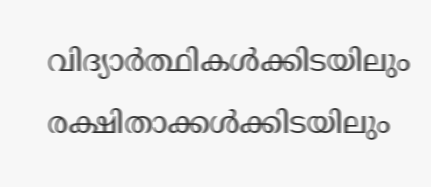വിദ്യാർത്ഥികൾക്കിടയിലും രക്ഷിതാക്കൾക്കിടയിലും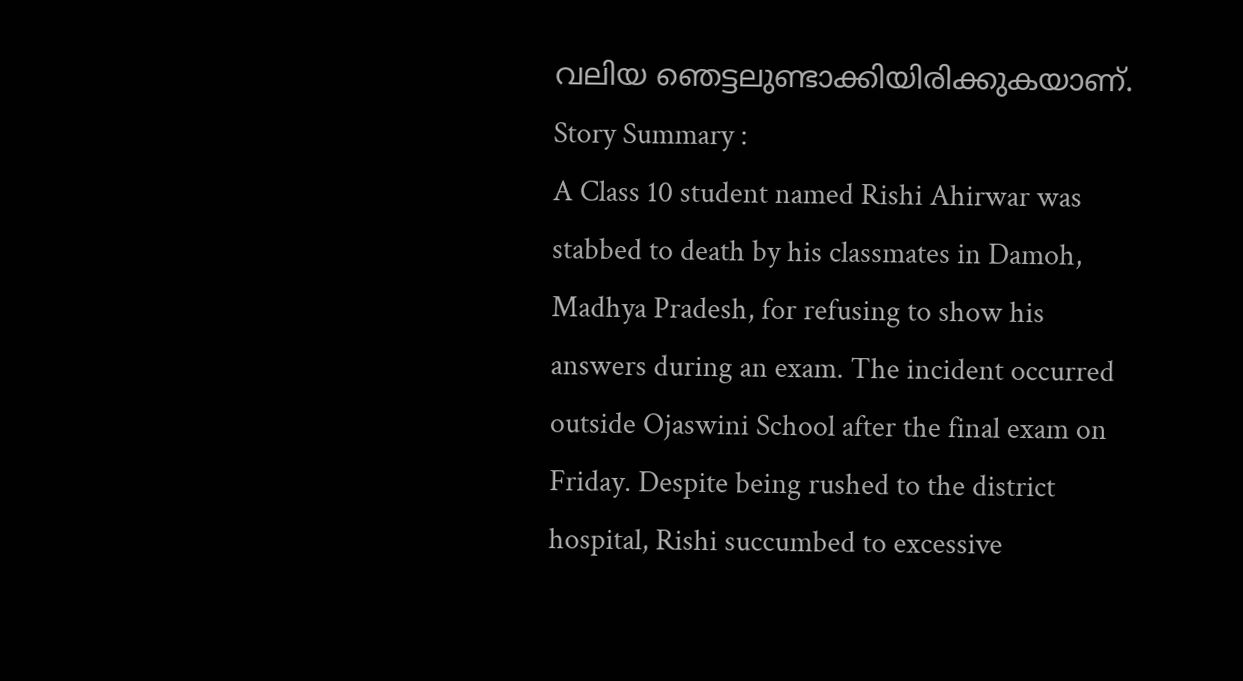വലിയ ഞെട്ടലുണ്ടാക്കിയിരിക്കുകയാണ്.
Story Summary :
A Class 10 student named Rishi Ahirwar was stabbed to death by his classmates in Damoh, Madhya Pradesh, for refusing to show his answers during an exam. The incident occurred outside Ojaswini School after the final exam on Friday. Despite being rushed to the district hospital, Rishi succumbed to excessive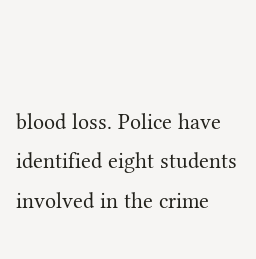blood loss. Police have identified eight students involved in the crime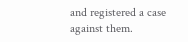and registered a case against them.